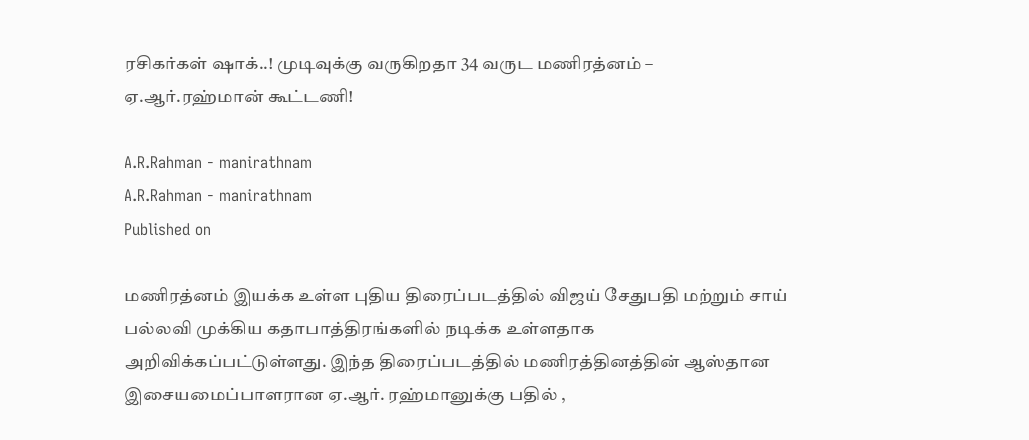ரசிகர்கள் ஷாக்..! முடிவுக்கு வருகிறதா 34 வருட மணிரத்னம் – ஏ.ஆர்.ரஹ்மான் கூட்டணி!

A.R.Rahman - manirathnam
A.R.Rahman - manirathnam
Published on

மணிரத்னம் இயக்க உள்ள புதிய திரைப்படத்தில் விஜய் சேதுபதி மற்றும் சாய் பல்லவி முக்கிய கதாபாத்திரங்களில் நடிக்க உள்ளதாக அறிவிக்கப்பட்டுள்ளது. இந்த திரைப்படத்தில் மணிரத்தினத்தின் ஆஸ்தான இசையமைப்பாளரான ஏ.ஆர். ரஹ்மானுக்கு பதில் ,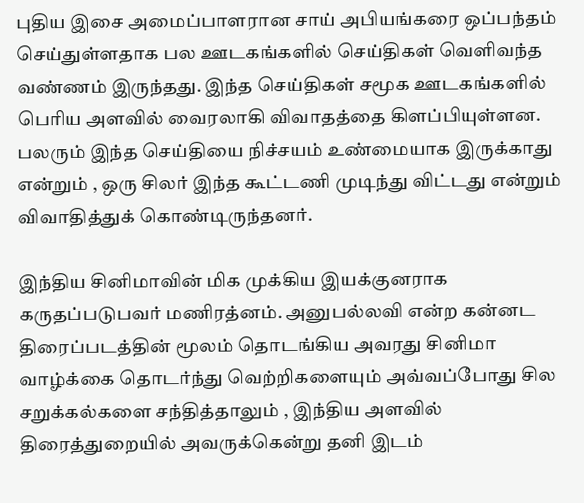புதிய இசை அமைப்பாளரான சாய் அபியங்கரை ஒப்பந்தம் செய்துள்ளதாக பல ஊடகங்களில் செய்திகள் வெளிவந்த வண்ணம் இருந்தது. இந்த செய்திகள் சமூக ஊடகங்களில் பெரிய அளவில் வைரலாகி விவாதத்தை கிளப்பியுள்ளன. பலரும் இந்த செய்தியை நிச்சயம் உண்மையாக இருக்காது என்றும் , ஒரு சிலர் இந்த கூட்டணி முடிந்து விட்டது என்றும் விவாதித்துக் கொண்டிருந்தனர்.

இந்திய சினிமாவின் மிக முக்கிய இயக்குனராக கருதப்படுபவர் மணிரத்னம். அனுபல்லவி என்ற கன்னட திரைப்படத்தின் மூலம் தொடங்கிய அவரது சினிமா வாழ்க்கை தொடர்ந்து வெற்றிகளையும் அவ்வப்போது சில சறுக்கல்களை சந்தித்தாலும் , இந்திய அளவில் திரைத்துறையில் அவருக்கென்று தனி இடம்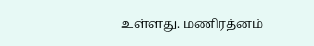உள்ளது. மணிரத்னம்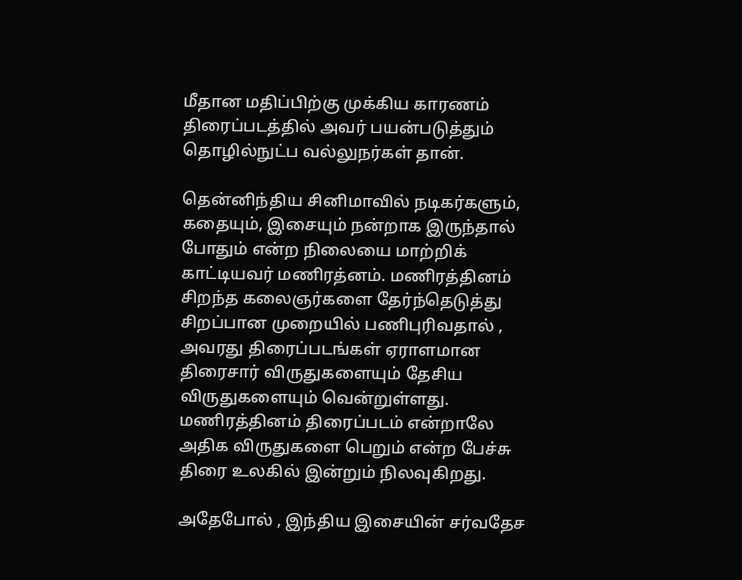மீதான மதிப்பிற்கு முக்கிய காரணம் திரைப்படத்தில் அவர் பயன்படுத்தும் தொழில்நுட்ப வல்லுநர்கள் தான்.

தென்னிந்திய சினிமாவில் நடிகர்களும், கதையும், இசையும் நன்றாக இருந்தால் போதும் என்ற நிலையை மாற்றிக் காட்டியவர் மணிரத்னம். மணிரத்தினம் சிறந்த கலைஞர்களை தேர்ந்தெடுத்து சிறப்பான முறையில் பணிபுரிவதால் , அவரது திரைப்படங்கள் ஏராளமான திரைசார் விருதுகளையும் தேசிய விருதுகளையும் வென்றுள்ளது. மணிரத்தினம் திரைப்படம் என்றாலே அதிக விருதுகளை பெறும் என்ற பேச்சு திரை உலகில் இன்றும் நிலவுகிறது.

அதேபோல் , இந்திய இசையின் சர்வதேச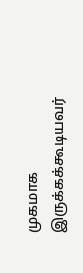முகமாக இருக்கக்கூடியவர்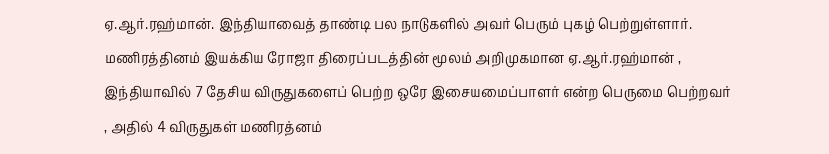ஏ.ஆர்.ரஹ்மான். இந்தியாவைத் தாண்டி பல நாடுகளில் அவர் பெரும் புகழ் பெற்றுள்ளார். மணிரத்தினம் இயக்கிய ரோஜா திரைப்படத்தின் மூலம் அறிமுகமான ஏ.ஆர்.ரஹ்மான் , இந்தியாவில் 7 தேசிய விருதுகளைப் பெற்ற ஒரே இசையமைப்பாளர் என்ற பெருமை பெற்றவர் , அதில் 4 விருதுகள் மணிரத்னம்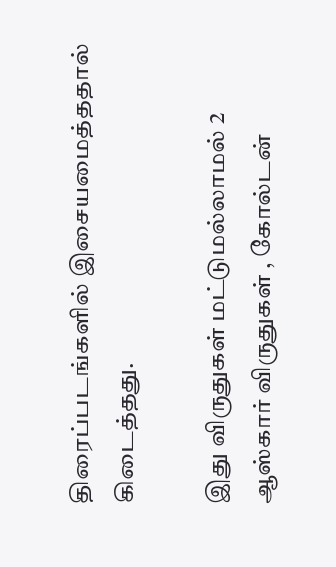திரைப்படங்களில் இசையமைத்ததால் கிடைத்தது.

இது விருதுகள் மட்டுமல்லாமல் 2 ஆஸ்கார் விருதுகள் , கோல்டன்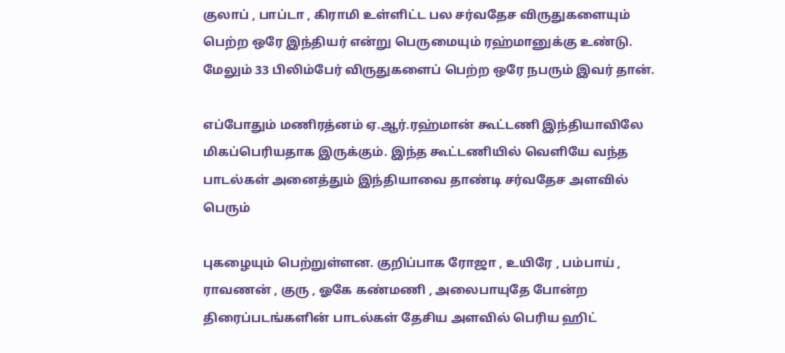குலாப் , பாப்டா , கிராமி உள்ளிட்ட பல சர்வதேச விருதுகளையும் பெற்ற ஒரே இந்தியர் என்று பெருமையும் ரஹ்மானுக்கு உண்டு. மேலும் 33 பிலிம்பேர் விருதுகளைப் பெற்ற ஒரே நபரும் இவர் தான்.

எப்போதும் மணிரத்னம் ஏ.ஆர்.ரஹ்மான் கூட்டணி இந்தியாவிலே மிகப்பெரியதாக இருக்கும். இந்த கூட்டணியில் வெளியே வந்த பாடல்கள் அனைத்தும் இந்தியாவை தாண்டி சர்வதேச அளவில் பெரும்

புகழையும் பெற்றுள்ளன. குறிப்பாக ரோஜா , உயிரே , பம்பாய் , ராவணன் , குரு , ஓகே கண்மணி , அலைபாயுதே போன்ற திரைப்படங்களின் பாடல்கள் தேசிய அளவில் பெரிய ஹிட்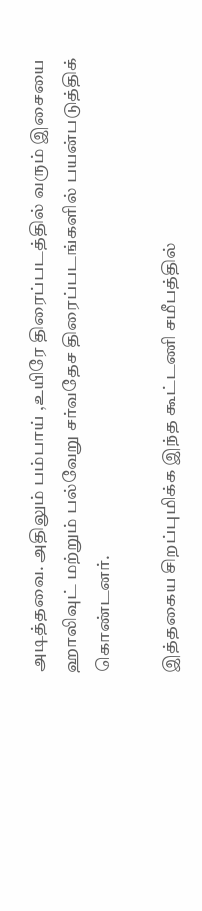அடித்தவை. அதிலும் பம்பாய் ,உயிரே திரைப்படத்தில் வரும் இசையை ஹாலிவுட் மற்றும் பல்வேறு சர்வதேச திரைப்படங்களில் பயன்படுத்திக் கொண்டனர்.

இத்தகைய சிறப்புமிக்க இந்த கூட்டணி சமீபத்தில்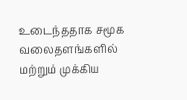உடைந்ததாக சமூக வலைதளங்களில் மற்றும் முக்கிய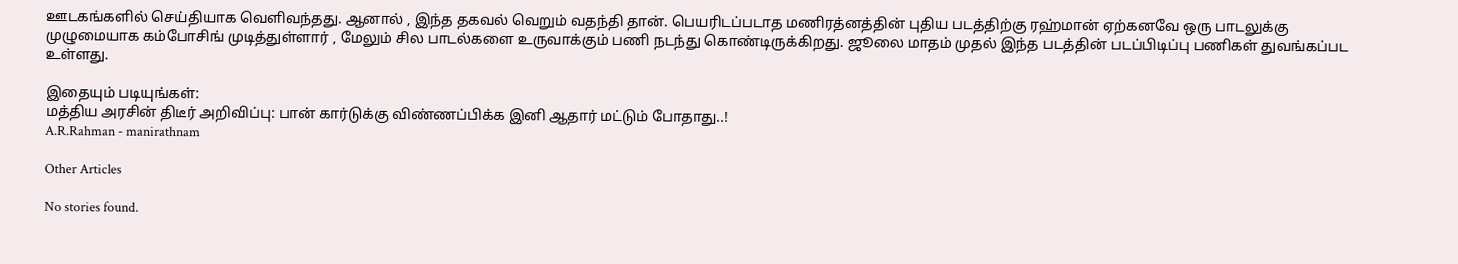ஊடகங்களில் செய்தியாக வெளிவந்தது. ஆனால் , இந்த தகவல் வெறும் வதந்தி தான். பெயரிடப்படாத மணிரத்னத்தின் புதிய படத்திற்கு ரஹ்மான் ஏற்கனவே ஒரு பாடலுக்கு முழுமையாக கம்போசிங் முடித்துள்ளார் , மேலும் சில பாடல்களை உருவாக்கும் பணி நடந்து கொண்டிருக்கிறது. ஜூலை மாதம் முதல் இந்த படத்தின் படப்பிடிப்பு பணிகள் துவங்கப்பட உள்ளது.

இதையும் படியுங்கள்:
மத்திய அரசின் திடீர் அறிவிப்பு: பான் கார்டுக்கு விண்ணப்பிக்க இனி ஆதார் மட்டும் போதாது..!
A.R.Rahman - manirathnam

Other Articles

No stories found.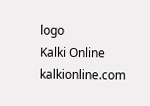logo
Kalki Online
kalkionline.com